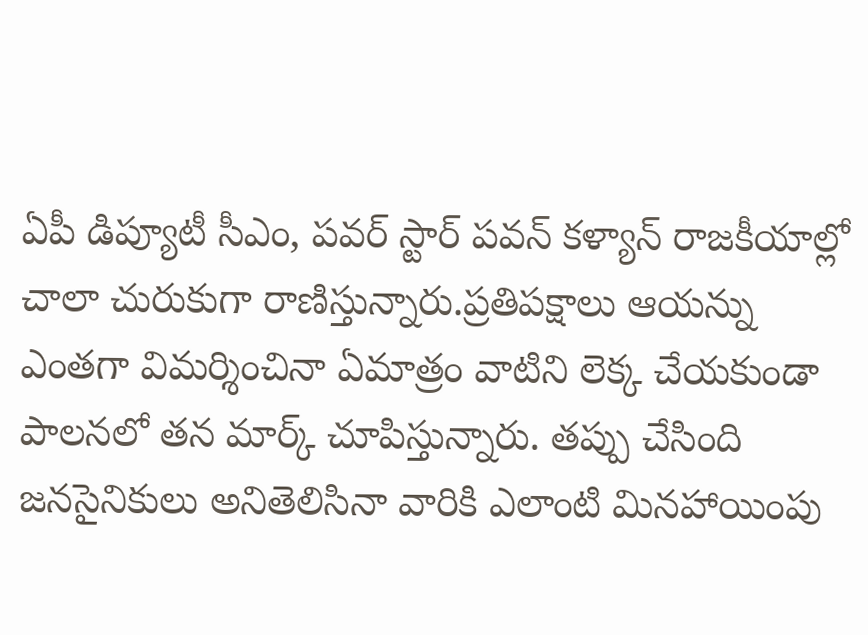ఏపీ డిప్యూటీ సీఎం, పవర్ స్టార్ పవన్ కళ్యాన్ రాజకీయాల్లో చాలా చురుకుగా రాణిస్తున్నారు.ప్రతిపక్షాలు ఆయన్ను ఎంతగా విమర్శించినా ఏమాత్రం వాటిని లెక్క చేయకుండా పాలనలో తన మార్క్ చూపిస్తున్నారు. తప్పు చేసింది జనసైనికులు అనితెలిసినా వారికి ఎలాంటి మినహాయింపు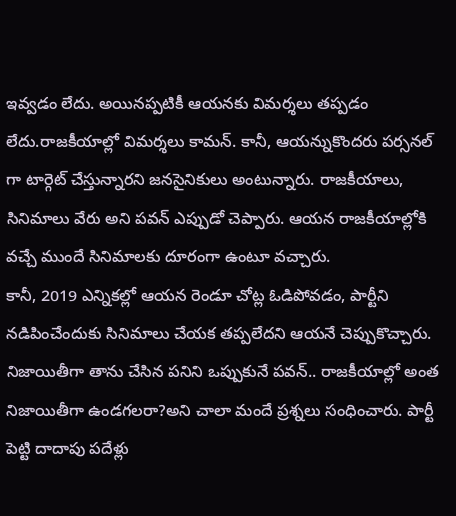ఇవ్వడం లేదు. అయినప్పటికీ ఆయనకు విమర్శలు తప్పడం లేదు.రాజకీయాల్లో విమర్శలు కామన్. కానీ, ఆయన్నుకొందరు పర్సనల్ గా టార్గెట్ చేస్తున్నారని జనసైనికులు అంటున్నారు. రాజకీయాలు, సినిమాలు వేరు అని పవన్ ఎప్పుడో చెప్పారు. ఆయన రాజకీయాల్లోకి వచ్చే ముందే సినిమాలకు దూరంగా ఉంటూ వచ్చారు.
కానీ, 2019 ఎన్నికల్లో ఆయన రెండూ చోట్ల ఓడిపోవడం, పార్టీని నడిపించేందుకు సినిమాలు చేయక తప్పలేదని ఆయనే చెప్పుకొచ్చారు. నిజాయితీగా తాను చేసిన పనిని ఒప్పుకునే పవన్.. రాజకీయాల్లో అంత నిజాయితీగా ఉండగలరా?అని చాలా మందే ప్రశ్నలు సంధించారు. పార్టీ పెట్టి దాదాపు పదేళ్లు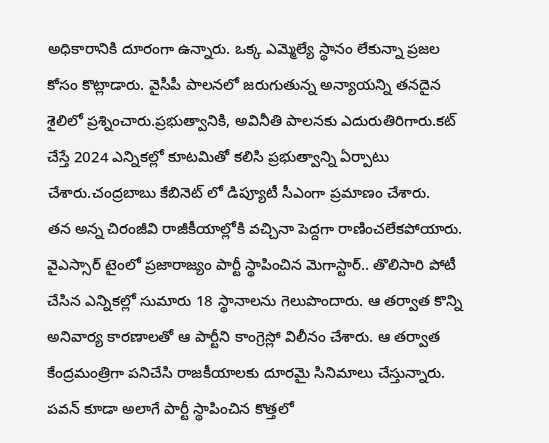అధికారానికి దూరంగా ఉన్నారు. ఒక్క ఎమ్మెల్యే స్థానం లేకున్నా ప్రజల కోసం కొట్లాడారు. వైసీపీ పాలనలో జరుగుతున్న అన్యాయన్ని తనదైన శైలిలో ప్రశ్నించారు.ప్రభుత్వానికి, అవినీతి పాలనకు ఎదురుతిరిగారు.కట్ చేస్తే 2024 ఎన్నికల్లో కూటమితో కలిసి ప్రభుత్వాన్ని ఏర్పాటు చేశారు.చంద్రబాబు కేబినెట్ లో డిప్యూటీ సీఎంగా ప్రమాణం చేశారు.
తన అన్న చిరంజీవి రాజీకీయాల్లోకి వచ్చినా పెద్దగా రాణించలేకపోయారు. వైఎస్సార్ టైంలో ప్రజారాజ్యం పార్టీ స్థాపించిన మెగాస్టార్.. తొలిసారి పోటీ చేసిన ఎన్నికల్లో సుమారు 18 స్థానాలను గెలుపొందారు. ఆ తర్వాత కొన్ని అనివార్య కారణాలతో ఆ పార్టీని కాంగ్రెస్లో విలీనం చేశారు. ఆ తర్వాత కేంద్రమంత్రిగా పనిచేసి రాజకీయాలకు దూరమై సినిమాలు చేస్తున్నారు. పవన్ కూడా అలాగే పార్టీ స్థాపించిన కొత్తలో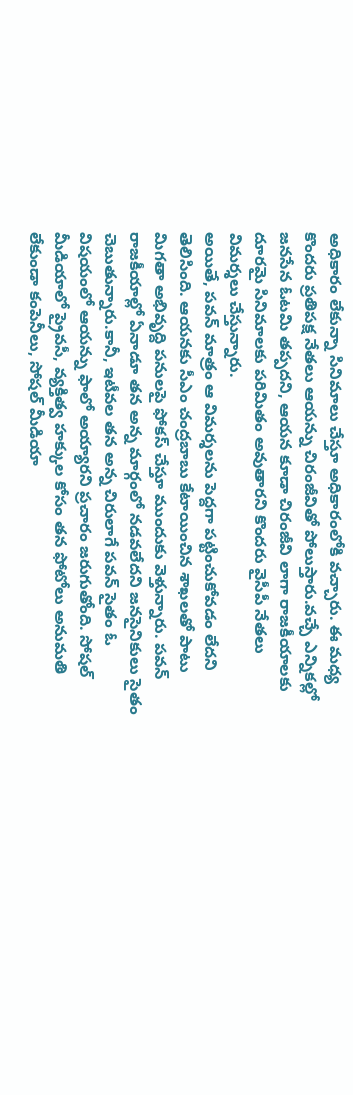అధికారం లేకున్నా సినిమాలు చేస్తూ అధికారంలోకి వచ్చారు. ఈ మధ్య కొందరు ప్రతిపక్ష నేతలు ఆయన్ను చిరంజీవితో పోలుస్తారు.వచ్చే ఎన్నికల్లో జనసేన ఓటమి తప్పదని, ఆయన కూడా చిరంజీవి లాగా రాజకీయాలకు దూరమై సినిమాలకు పరిమితం అవుతారని కొందరు వైసీపీ నేతలు విమర్శలు చేస్తున్నారు.
అయితే, పవన్ మాత్రం ఆ విమర్శలను పెద్దగా పట్టించుకోవడం లేదని తెలిసింది. ఆయనకు సీఎం చంద్రబాబు కేటాయించిన శాఖలతో పాటు మిగతా అభివృద్ది పనులపై ఫోకస్ చేస్తూ ముందుకు వెళ్తున్నారు. పవన్ రాజకీయాల్లో ఏనాడూ తన అన్న మార్గంలో నడవలేదని జనసైనికులు సైతం చెబుతున్నారు.కానీ, ఇటీవల తన అన్న చిరులాగే పవన్ సైతం ఓ విషయంలో ఆయన్ను ఫాలో అయ్యారని ప్రచారం జరుగుతోంది. సోషల్ మీడియాలో ప్రైవసీ, వ్యక్తిత్వ హక్కుల కోసం తన ఫోటోలు అనుమతి లేకుండా కంపెనీలు, సోషల్ మీడియా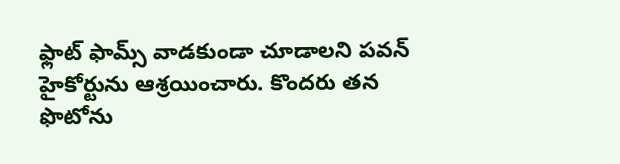ఫ్లాట్ ఫామ్స్ వాడకుండా చూడాలని పవన్ హైకోర్టును ఆశ్రయించారు. కొందరు తన ఫొటోను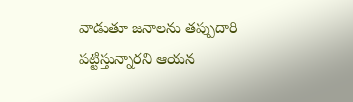వాడుతూ జనాలను తప్పుదారి పట్టిస్తున్నారని ఆయన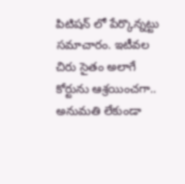పిటిషన్ లో పేర్కొన్నట్టు సమాచారం. ఇటీవల చిరు సైతం అలాగే కోర్టును ఆశ్రయించగా.. అనుమతి లేకుండా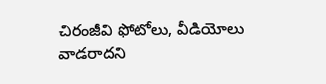చిరంజీవి ఫోటోలు, వీడియోలు వాడరాదని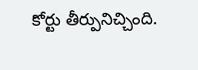కోర్టు తీర్పునిచ్చింది.